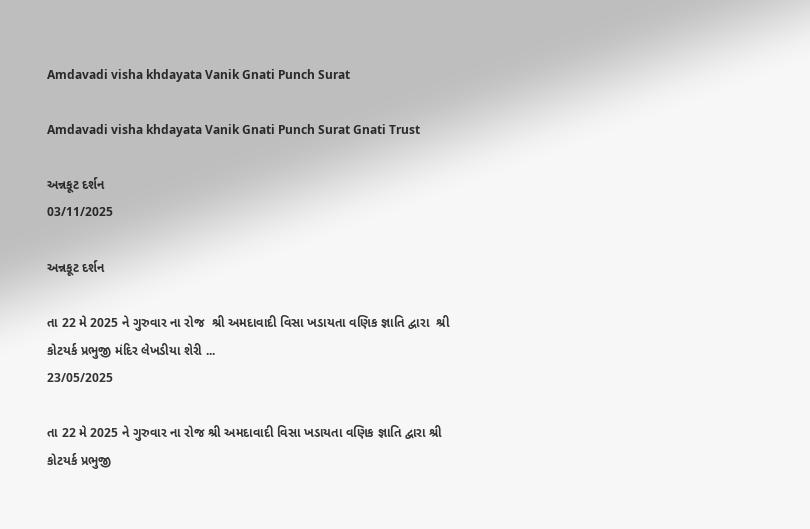Amdavadi visha khdayata Vanik Gnati Punch Surat

Amdavadi visha khdayata Vanik Gnati Punch Surat Gnati Trust

અન્નકૂટ દર્શન
03/11/2025

અન્નકૂટ દર્શન

તા 22 મે 2025 ને ગુરુવાર ના રોજ  શ્રી અમદાવાદી વિસા ખડાયતા વણિક જ્ઞાતિ દ્વારા  શ્રી કોટયર્ક પ્રભુજી મંદિર લેખડીયા શેરી ...
23/05/2025

તા 22 મે 2025 ને ગુરુવાર ના રોજ શ્રી અમદાવાદી વિસા ખડાયતા વણિક જ્ઞાતિ દ્વારા શ્રી કોટયર્ક પ્રભુજી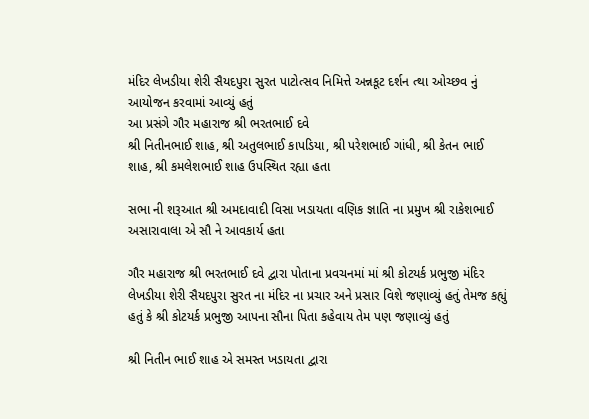મંદિર લેખડીયા શેરી સૈયદપુરા સુરત પાટોત્સવ નિમિત્તે અન્નકૂટ દર્શન ત્થા ઓચ્છવ નું આયોજન કરવામાં આવ્યું હતું
આ પ્રસંગે ગૌર મહારાજ શ્રી ભરતભાઈ દવે
શ્રી નિતીનભાઈ શાહ, શ્રી અતુલભાઈ કાપડિયા, શ્રી પરેશભાઈ ગાંધી, શ્રી કેતન ભાઈ શાહ, શ્રી કમલેશભાઈ શાહ ઉપસ્થિત રહ્યા હતા

સભા ની શરૂઆત શ્રી અમદાવાદી વિસા ખડાયતા વણિક જ્ઞાતિ ના પ્રમુખ શ્રી રાકેશભાઈ અસારાવાલા એ સૌ ને આવકાર્ય હતા

ગૌર મહારાજ શ્રી ભરતભાઈ દવે દ્વારા પોતાના પ્રવચનમાં માં શ્રી કોટયર્ક પ્રભુજી મંદિર લેખડીયા શેરી સૈયદપુરા સુરત ના મંદિર ના પ્રચાર અને પ્રસાર વિશે જણાવ્યું હતું તેમજ કહ્યું હતું કે શ્રી કોટયર્ક પ્રભુજી આપના સૌના પિતા કહેવાય તેમ પણ જણાવ્યું હતું

શ્રી નિતીન ભાઈ શાહ એ સમસ્ત ખડાયતા દ્વારા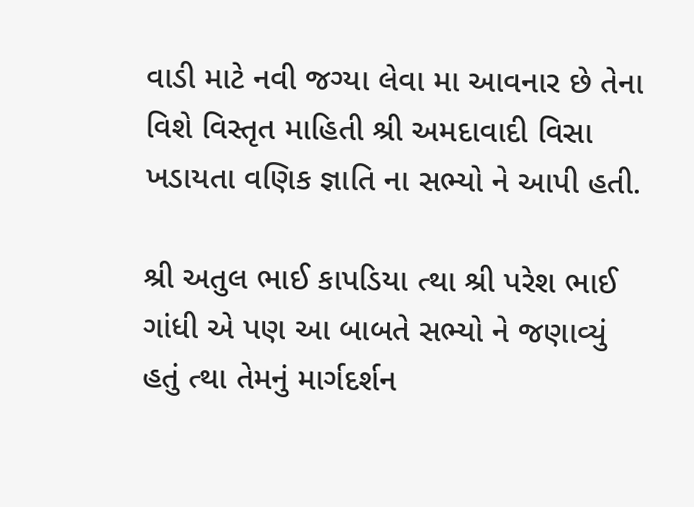વાડી માટે નવી જગ્યા લેવા મા આવનાર છે તેના વિશે વિસ્તૃત માહિતી શ્રી અમદાવાદી વિસા ખડાયતા વણિક જ્ઞાતિ ના સભ્યો ને આપી હતી.

શ્રી અતુલ ભાઈ કાપડિયા ત્થા શ્રી પરેશ ભાઈ ગાંધી એ પણ આ બાબતે સભ્યો ને જણાવ્યું હતું ત્થા તેમનું માર્ગદર્શન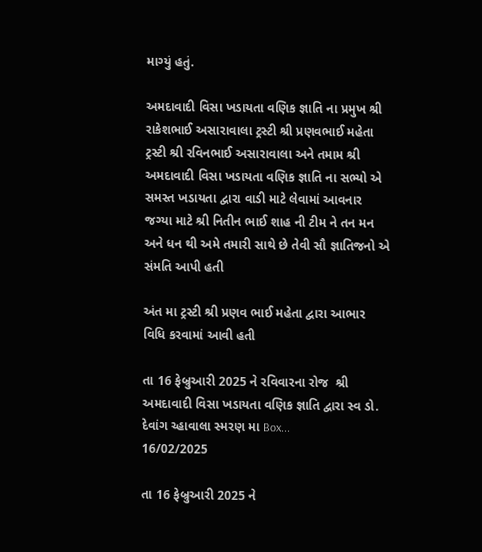માગ્યું હતું.

અમદાવાદી વિસા ખડાયતા વણિક જ્ઞાતિ ના પ્રમુખ શ્રી રાકેશભાઈ અસારાવાલા ટ્રસ્ટી શ્રી પ્રણવભાઈ મહેતા ટ્રસ્ટી શ્રી રવિનભાઈ અસારાવાલા અને તમામ શ્રી અમદાવાદી વિસા ખડાયતા વણિક જ્ઞાતિ ના સભ્યો એ સમસ્ત ખડાયતા દ્વારા વાડી માટે લેવામાં આવનાર જગ્યા માટે શ્રી નિતીન ભાઈ શાહ ની ટીમ ને તન મન અને ધન થી અમે તમારી સાથે છે તેવી સૌ જ્ઞાતિજનો એ સંમતિ આપી હતી

અંત મા ટ્રસ્ટી શ્રી પ્રણવ ભાઈ મહેતા દ્વારા આભાર વિધિ કરવામાં આવી હતી

તા 16 ફેબ્રુઆરી 2025 ને રવિવારના રોજ  શ્રી અમદાવાદી વિસા ખડાયતા વણિક જ્ઞાતિ દ્વારા સ્વ ડો. દેવાંગ ચ્હાવાલા સ્મરણ મા Box...
16/02/2025

તા 16 ફેબ્રુઆરી 2025 ને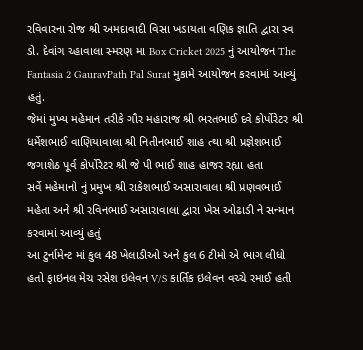રવિવારના રોજ શ્રી અમદાવાદી વિસા ખડાયતા વણિક જ્ઞાતિ દ્વારા સ્વ ડો. દેવાંગ ચ્હાવાલા સ્મરણ મા Box Cricket 2025 નું આયોજન The Fantasia 2 GauravPath Pal Surat મુકામે આયોજન કરવામાં આવ્યું હતું.
જેમાં મુખ્ય મહેમાન તરીકે ગૌર મહારાજ શ્રી ભરતભાઈ દવે કોર્પોરેટર શ્રી ધર્મેશભાઈ વાણિયાવાલા શ્રી નિતીનભાઈ શાહ ત્થા શ્રી પ્રજ્ઞેશભાઈ જગાશેઠ પૂર્વ કોર્પોરેટર શ્રી જે પી ભાઈ શાહ હાજર રહ્યા હતા
સર્વે મહેમાનો નું પ્રમુખ શ્રી રાકેશભાઈ અસારાવાલા શ્રી પ્રણવભાઈ મહેતા અને શ્રી રવિનભાઈ અસારાવાલા દ્વારા ખેસ ઓઢાડી ને સન્માન કરવામાં આવ્યું હતું
આ ટુર્નામેન્ટ માં કુલ 48 ખેલાડીઓ અને કુલ 6 ટીમો એ ભાગ લીધો હતો ફાઇનલ મેચ રસેશ ઇલેવન V/S કાર્તિક ઇલેવન વચ્ચે રમાઈ હતી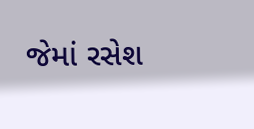જેમાં રસેશ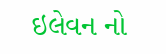ઇલેવન નો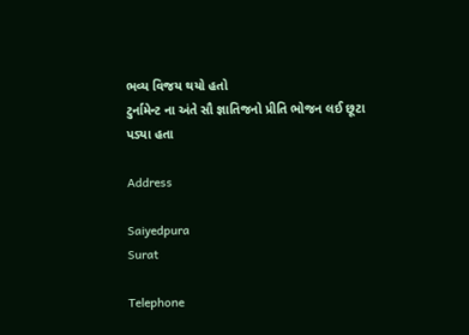ભવ્ય વિજય થયો હતો
ટુર્નામેન્ટ ના અંતે સૌ જ્ઞાતિજનો પ્રીતિ ભોજન લઈ છૂટા પડ્યા હતા

Address

Saiyedpura
Surat

Telephone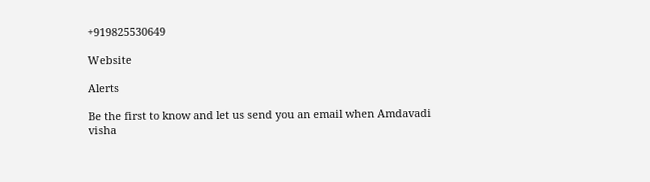+919825530649

Website

Alerts

Be the first to know and let us send you an email when Amdavadi visha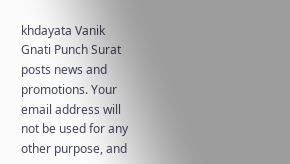khdayata Vanik Gnati Punch Surat posts news and promotions. Your email address will not be used for any other purpose, and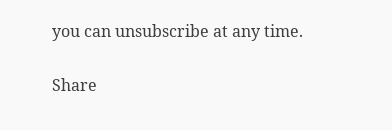you can unsubscribe at any time.

Share